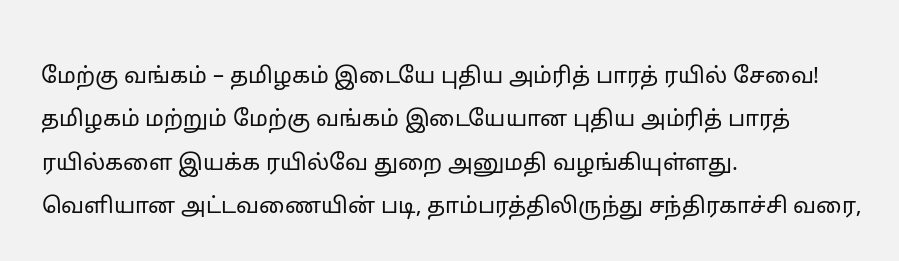மேற்கு வங்கம் – தமிழகம் இடையே புதிய அம்ரித் பாரத் ரயில் சேவை!
தமிழகம் மற்றும் மேற்கு வங்கம் இடையேயான புதிய அம்ரித் பாரத் ரயில்களை இயக்க ரயில்வே துறை அனுமதி வழங்கியுள்ளது.
வெளியான அட்டவணையின் படி, தாம்பரத்திலிருந்து சந்திரகாச்சி வரை,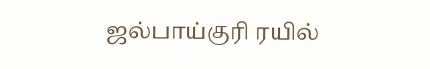ஜல்பாய்குரி ரயில்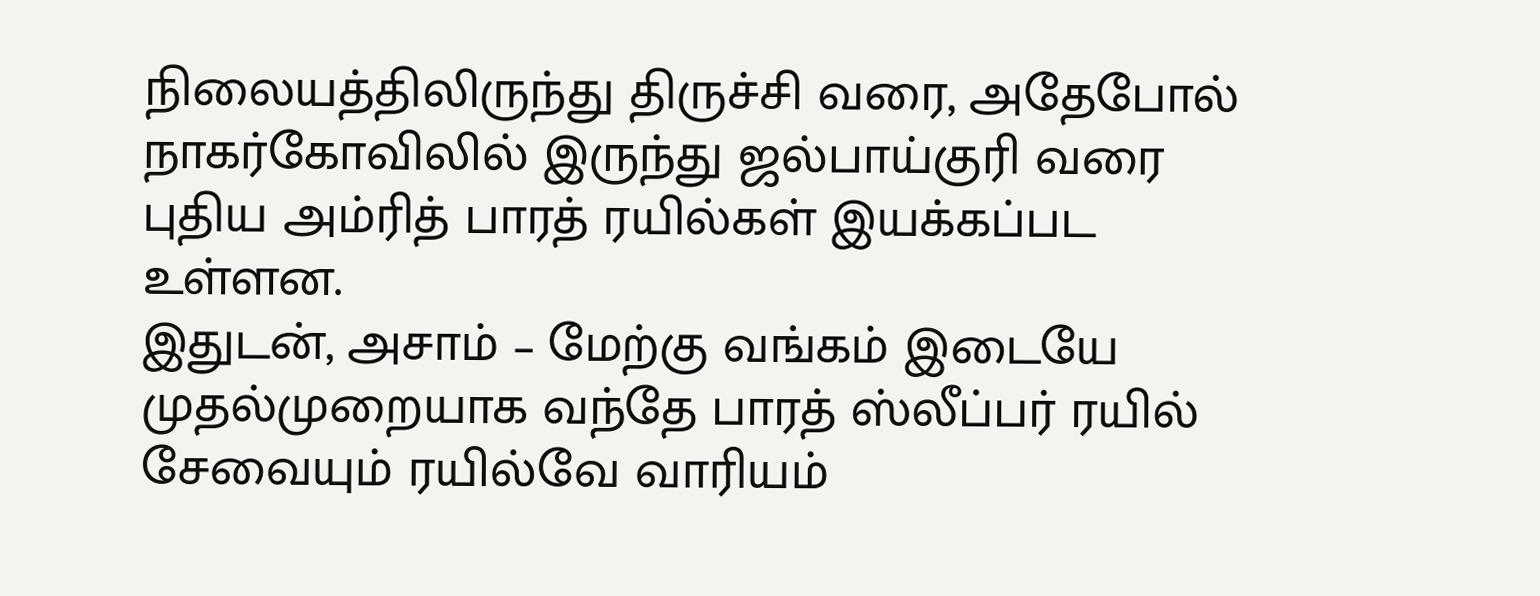நிலையத்திலிருந்து திருச்சி வரை, அதேபோல் நாகர்கோவிலில் இருந்து ஜல்பாய்குரி வரை புதிய அம்ரித் பாரத் ரயில்கள் இயக்கப்பட உள்ளன.
இதுடன், அசாம் – மேற்கு வங்கம் இடையே முதல்முறையாக வந்தே பாரத் ஸ்லீப்பர் ரயில் சேவையும் ரயில்வே வாரியம்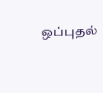ஒப்புதல்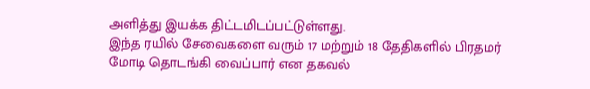அளித்து இயக்க திட்டமிடப்பட்டுள்ளது.
இந்த ரயில் சேவைகளை வரும் 17 மற்றும் 18 தேதிகளில் பிரதமர் மோடி தொடங்கி வைப்பார் என தகவல்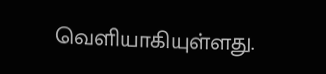வெளியாகியுள்ளது.